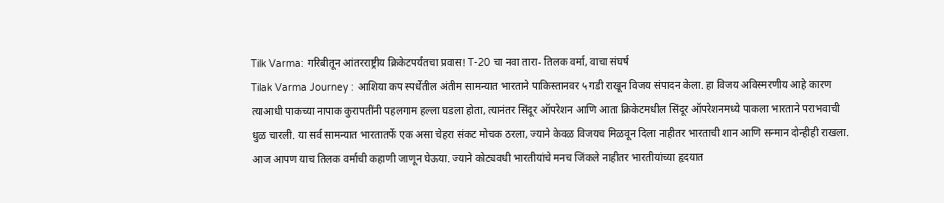Tilk Varma: गरिबीतून आंतरराष्ट्रीय क्रिकेटपर्यंतचा प्रवास! T-20 चा नवा तारा- तिलक वर्मा, वाचा संघर्ष
Tilak Varma Journey : आशिया कप स्पर्धेतील अंतीम सामन्यात भारताने पाकिस्तानवर ५ गडी राखून विजय संपादन केला. हा विजय अविस्मरणीय आहे कारण त्याआधी पाकच्या नापाक कुरापतींनी पहलगाम हल्ला घडला होता, त्यानंतर सिंदूर ऑपरेशन आणि आता क्रिकेटमधील सिंदूर ऑपरेशनमध्ये पाकला भारताने पराभवाची धुळ चारली. या सर्व सामन्यात भारतातर्फे एक असा चेहरा संकट मोचक ठरला, ज्याने केवळ विजयच मिळवून दिला नाहीतर भारताची शान आणि सन्मान दोन्हीही राखला.
आज आपण याच तिलक वर्माची कहाणी जाणून घेऊया. ज्याने कोट्यवधी भारतीयांचे मनच जिंकले नाहीतर भारतीयांच्या हृदयात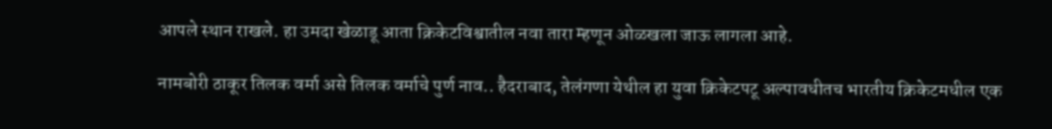आपले स्थान राखले. हा उमदा खेळाडू आता क्रिकेटविश्वातील नवा तारा म्हणून ओळखला जाऊ लागला आहे.

नामबोरी ठाकूर तिलक वर्मा असे तिलक वर्माचे पुर्ण नाव.. हैदराबाद, तेलंगणा येथील हा युवा क्रिकेटपटू अल्पावधीतच भारतीय क्रिकेटमधील एक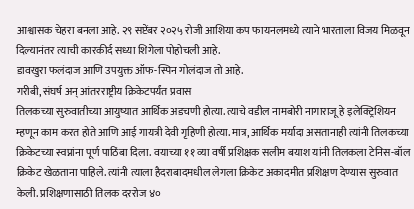आश्वासक चेहरा बनला आहे. २९ सप्टेंबर २०२५ रोजी आशिया कप फायनलमध्ये त्याने भारताला विजय मिळवून दिल्यानंतर त्याची कारकीर्द सध्या शिगेला पोहोचली आहे.
डावखुरा फलंदाज आणि उपयुक्त ऑफ-स्पिन गोलंदाज तो आहे.
गरीबी, संघर्ष अन् आंतरराष्ट्रीय क्रिकेटपर्यंत प्रवास
तिलकच्या सुरुवातीच्या आयुष्यात आर्थिक अडचणी होत्या. त्याचे वडील नामबोरी नागाराजू हे इलेक्ट्रिशियन म्हणून काम करत होते आणि आई गायत्री देवी गृहिणी होत्या. मात्र, आर्थिक मर्यादा असतानाही त्यांनी तिलकच्या क्रिकेटच्या स्वप्नांना पूर्ण पाठिंबा दिला. वयाच्या ११ व्या वर्षी प्रशिक्षक सलीम बयाश यांनी तिलकला टेनिस-बॉल क्रिकेट खेळताना पाहिले. त्यांनी त्याला हैदराबादमधील लेगला क्रिकेट अकादमीत प्रशिक्षण देण्यास सुरुवात केली. प्रशिक्षणासाठी तिलक दररोज ४०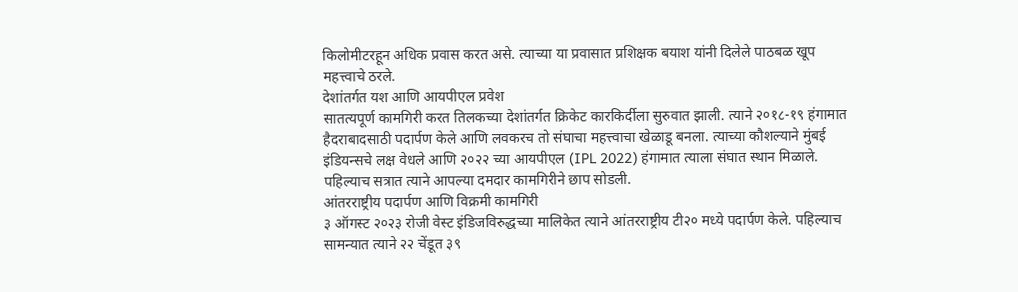किलोमीटरहून अधिक प्रवास करत असे. त्याच्या या प्रवासात प्रशिक्षक बयाश यांनी दिलेले पाठबळ खूप महत्त्वाचे ठरले.
देशांतर्गत यश आणि आयपीएल प्रवेश
सातत्यपूर्ण कामगिरी करत तिलकच्या देशांतर्गत क्रिकेट कारकिर्दीला सुरुवात झाली. त्याने २०१८-१९ हंगामात हैदराबादसाठी पदार्पण केले आणि लवकरच तो संघाचा महत्त्वाचा खेळाडू बनला. त्याच्या कौशल्याने मुंबई इंडियन्सचे लक्ष वेधले आणि २०२२ च्या आयपीएल (IPL 2022) हंगामात त्याला संघात स्थान मिळाले. पहिल्याच सत्रात त्याने आपल्या दमदार कामगिरीने छाप सोडली.
आंतरराष्ट्रीय पदार्पण आणि विक्रमी कामगिरी
३ ऑगस्ट २०२३ रोजी वेस्ट इंडिजविरुद्धच्या मालिकेत त्याने आंतरराष्ट्रीय टी२० मध्ये पदार्पण केले. पहिल्याच सामन्यात त्याने २२ चेंडूत ३९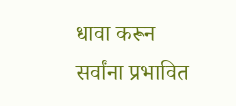धावा करून सर्वांना प्रभावित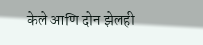केले आणि दोन झेलही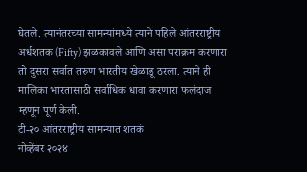घेतले. त्यानंतरच्या सामन्यांमध्ये त्याने पहिले आंतरराष्ट्रीय अर्धशतक (Fifty) झळकावले आणि असा पराक्रम करणारा तो दुसरा सर्वात तरुण भारतीय खेळाडू ठरला. त्याने ही मालिका भारतासाठी सर्वाधिक धावा करणारा फलंदाज म्हणून पूर्ण केली.
टी-२० आंतरराष्ट्रीय सामन्यात शतकं
नोव्हेंबर २०२४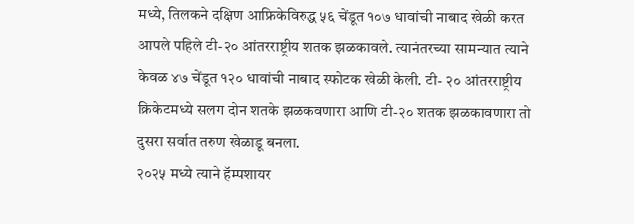मध्ये, तिलकने दक्षिण आफ्रिकेविरुद्ध ५६ चेंडूत १०७ धावांची नाबाद खेळी करत आपले पहिले टी-२० आंतरराष्ट्रीय शतक झळकावले. त्यानंतरच्या सामन्यात त्याने केवळ ४७ चेंडूत १२० धावांची नाबाद स्फोटक खेळी केली. टी- २० आंतरराष्ट्रीय क्रिकेटमध्ये सलग दोन शतके झळकवणारा आणि टी-२० शतक झळकावणारा तो दुसरा सर्वात तरुण खेळाडू बनला.
२०२५ मध्ये त्याने हॅम्पशायर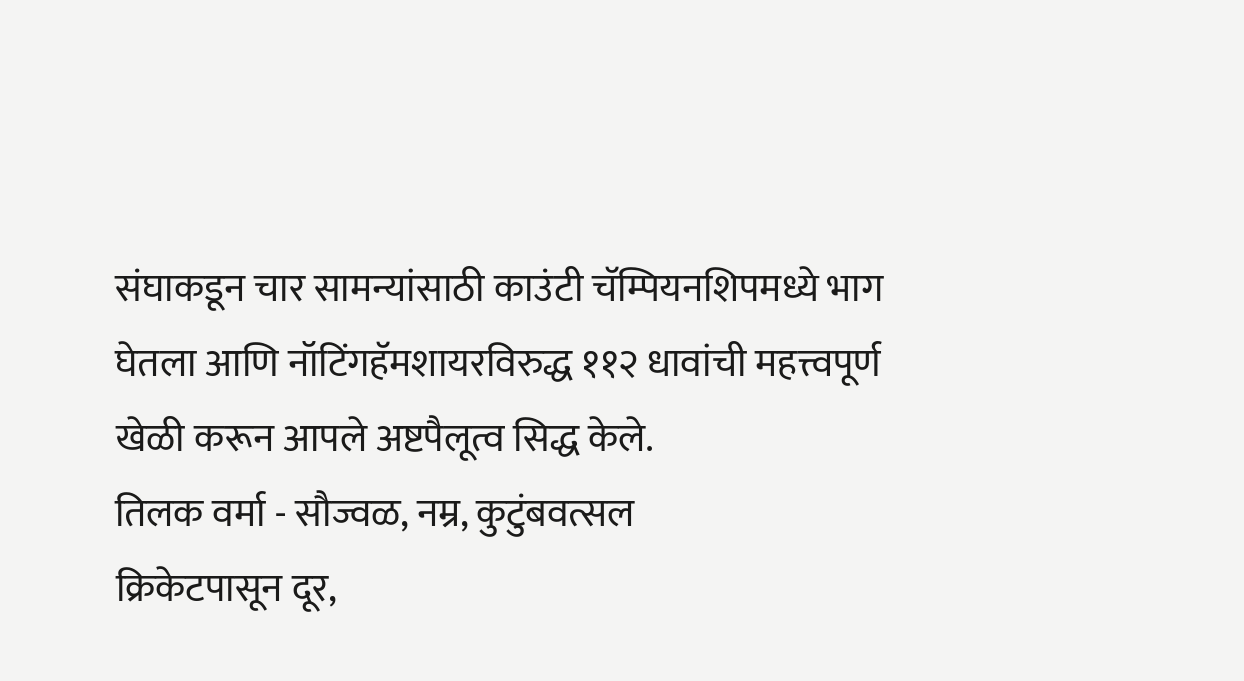संघाकडून चार सामन्यांसाठी काउंटी चॅम्पियनशिपमध्ये भाग घेतला आणि नॉटिंगहॅमशायरविरुद्ध ११२ धावांची महत्त्वपूर्ण खेळी करून आपले अष्टपैलूत्व सिद्ध केले.
तिलक वर्मा - सौज्वळ, नम्र, कुटुंबवत्सल
क्रिकेटपासून दूर,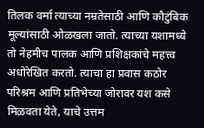तिलक वर्मा त्याच्या नम्रतेसाठी आणि कौटुंबिक मूल्यांसाठी ओळखला जातो. त्याच्या यशामध्ये तो नेहमीच पालक आणि प्रशिक्षकांचे महत्त्व अधोरेखित करतो. त्याचा हा प्रवास कठोर परिश्रम आणि प्रतिभेच्या जोरावर यश कसे मिळवता येते, याचे उत्तम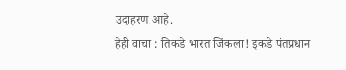उदाहरण आहे.
हेही वाचा : तिकडे भारत जिंकला! इकडे पंतप्रधान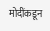मोदींकडून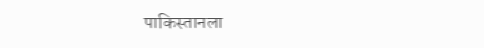पाकिस्तानला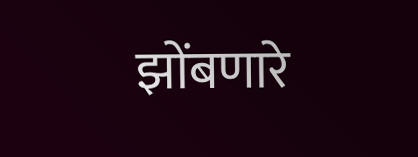झोंबणारे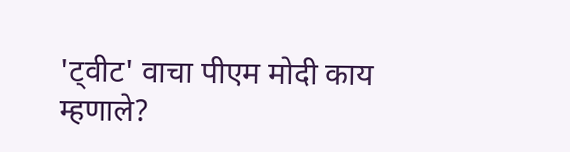'ट्वीट' वाचा पीएम मोदी काय म्हणाले?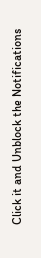Click it and Unblock the Notifications